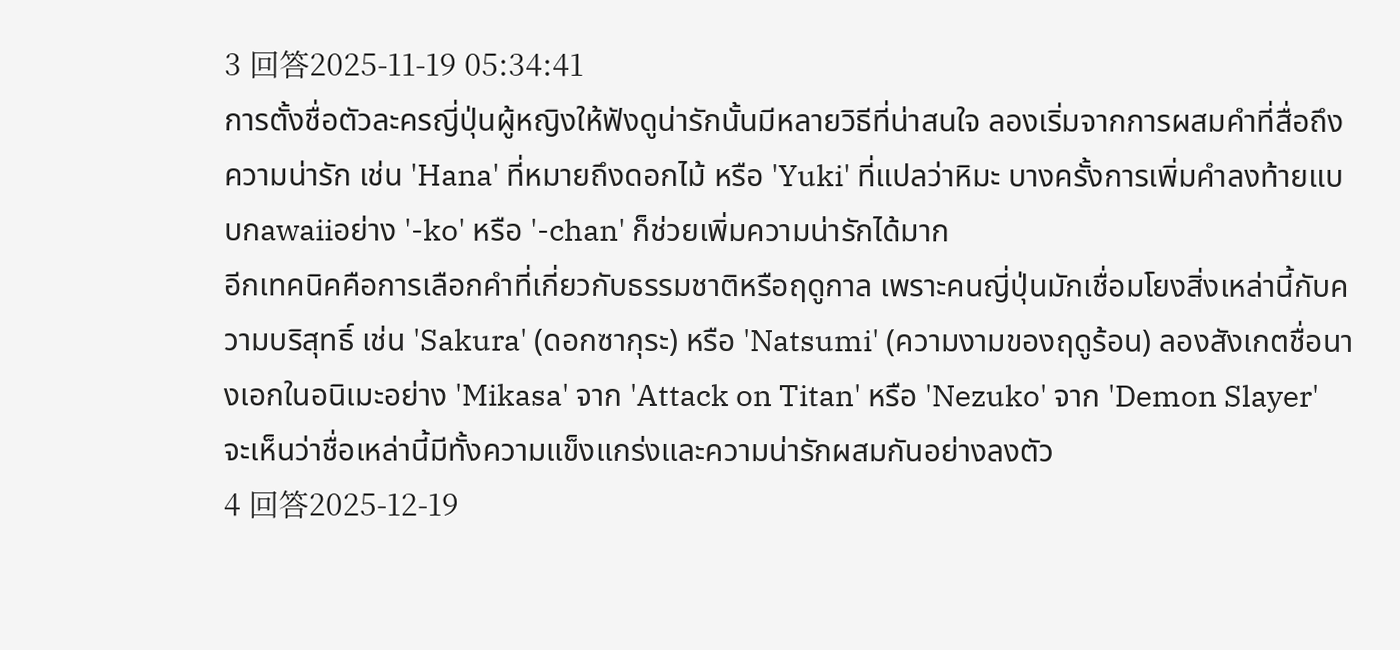3 回答2025-11-19 05:34:41
การตั้งชื่อตัวละครญี่ปุ่นผู้หญิงให้ฟังดูน่ารักนั้นมีหลายวิธีที่น่าสนใจ ลองเริ่มจากการผสมคำที่สื่อถึงความน่ารัก เช่น 'Hana' ที่หมายถึงดอกไม้ หรือ 'Yuki' ที่แปลว่าหิมะ บางครั้งการเพิ่มคำลงท้ายแบบกawaiiอย่าง '-ko' หรือ '-chan' ก็ช่วยเพิ่มความน่ารักได้มาก
อีกเทคนิคคือการเลือกคำที่เกี่ยวกับธรรมชาติหรือฤดูกาล เพราะคนญี่ปุ่นมักเชื่อมโยงสิ่งเหล่านี้กับความบริสุทธิ์ เช่น 'Sakura' (ดอกซากุระ) หรือ 'Natsumi' (ความงามของฤดูร้อน) ลองสังเกตชื่อนางเอกในอนิเมะอย่าง 'Mikasa' จาก 'Attack on Titan' หรือ 'Nezuko' จาก 'Demon Slayer' จะเห็นว่าชื่อเหล่านี้มีทั้งความแข็งแกร่งและความน่ารักผสมกันอย่างลงตัว
4 回答2025-12-19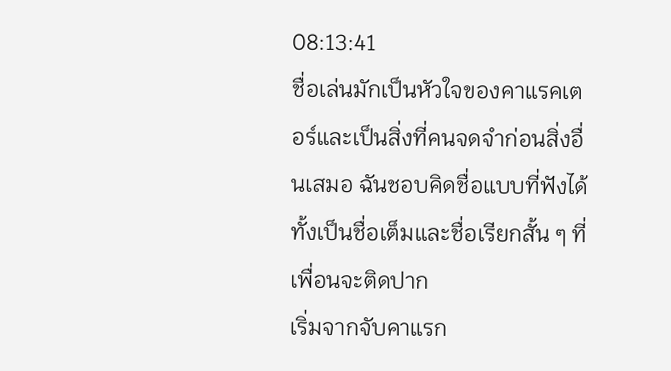08:13:41
ชื่อเล่นมักเป็นหัวใจของคาแรคเตอร์และเป็นสิ่งที่คนจดจำก่อนสิ่งอื่นเสมอ ฉันชอบคิดชื่อแบบที่ฟังได้ทั้งเป็นชื่อเต็มและชื่อเรียกสั้น ๆ ที่เพื่อนจะติดปาก
เริ่มจากจับคาแรก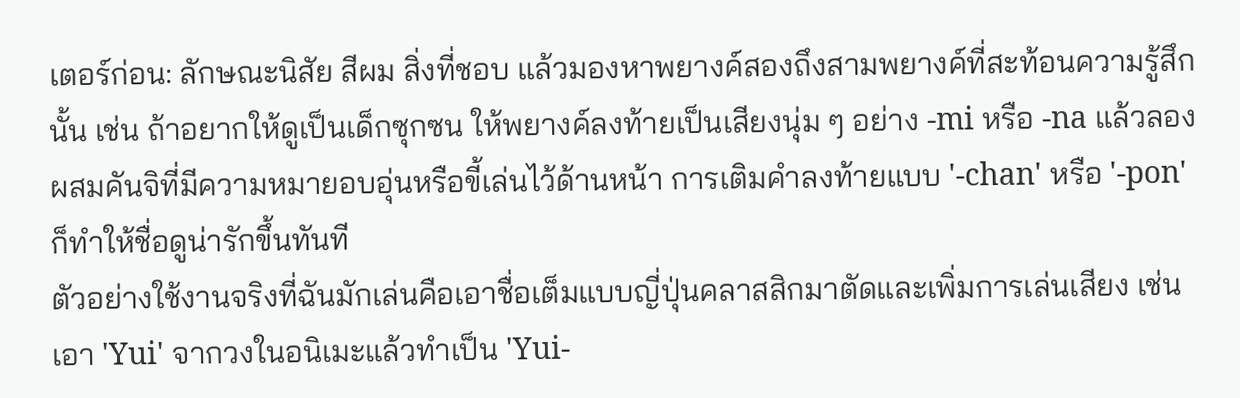เตอร์ก่อน: ลักษณะนิสัย สีผม สิ่งที่ชอบ แล้วมองหาพยางค์สองถึงสามพยางค์ที่สะท้อนความรู้สึกนั้น เช่น ถ้าอยากให้ดูเป็นเด็กซุกซน ให้พยางค์ลงท้ายเป็นเสียงนุ่ม ๆ อย่าง -mi หรือ -na แล้วลองผสมคันจิที่มีความหมายอบอุ่นหรือขี้เล่นไว้ด้านหน้า การเติมคำลงท้ายแบบ '-chan' หรือ '-pon' ก็ทำให้ชื่อดูน่ารักขึ้นทันที
ตัวอย่างใช้งานจริงที่ฉันมักเล่นคือเอาชื่อเต็มแบบญี่ปุ่นคลาสสิกมาตัดและเพิ่มการเล่นเสียง เช่น เอา 'Yui' จากวงในอนิเมะแล้วทำเป็น 'Yui-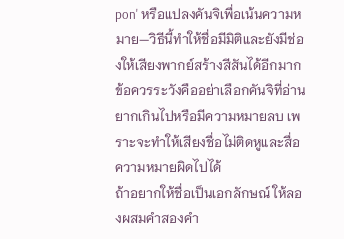pon' หรือแปลงคันจิเพื่อเน้นความหมาย—วิธีนี้ทำให้ชื่อมีมิติและยังมีช่องให้เสียงพากย์สร้างสีสันได้อีกมาก ข้อควรระวังคืออย่าเลือกคันจิที่อ่านยากเกินไปหรือมีความหมายลบ เพราะจะทำให้เสียงชื่อไม่ติดหูและสื่อความหมายผิดไปได้
ถ้าอยากให้ชื่อเป็นเอกลักษณ์ ให้ลองผสมคำสองคำ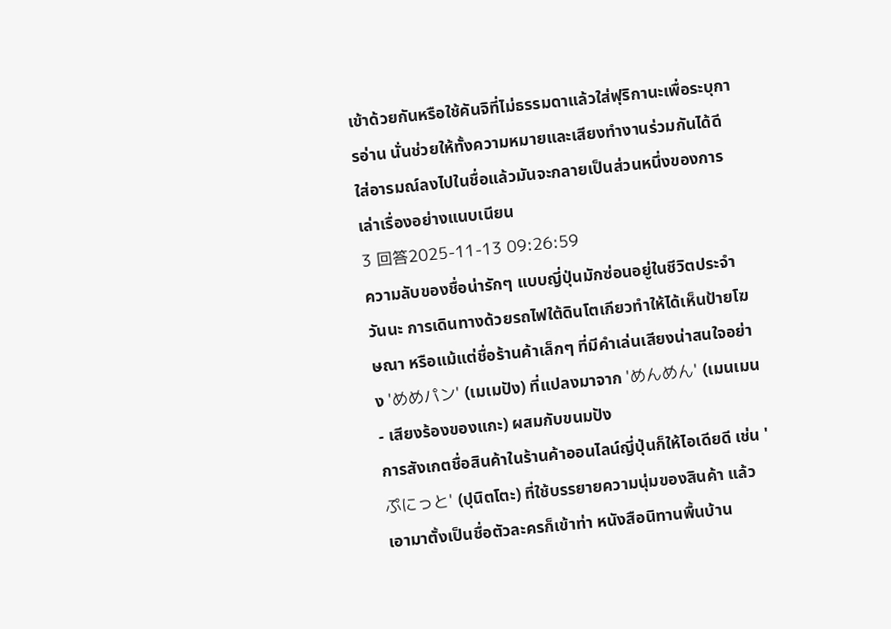เข้าด้วยกันหรือใช้คันจิที่ไม่ธรรมดาแล้วใส่ฟุริกานะเพื่อระบุการอ่าน นั่นช่วยให้ทั้งความหมายและเสียงทำงานร่วมกันได้ดี ใส่อารมณ์ลงไปในชื่อแล้วมันจะกลายเป็นส่วนหนึ่งของการเล่าเรื่องอย่างแนบเนียน
3 回答2025-11-13 09:26:59
ความลับของชื่อน่ารักๆ แบบญี่ปุ่นมักซ่อนอยู่ในชีวิตประจำวันนะ การเดินทางด้วยรถไฟใต้ดินโตเกียวทำให้ได้เห็นป้ายโฆษณา หรือแม้แต่ชื่อร้านค้าเล็กๆ ที่มีคำเล่นเสียงน่าสนใจอย่าง 'めめパン' (เมเมปัง) ที่แปลงมาจาก 'めんめん' (เมนเมน - เสียงร้องของแกะ) ผสมกับขนมปัง
การสังเกตชื่อสินค้าในร้านค้าออนไลน์ญี่ปุ่นก็ให้ไอเดียดี เช่น 'ぷにっと' (ปุนิตโตะ) ที่ใช้บรรยายความนุ่มของสินค้า แล้วเอามาตั้งเป็นชื่อตัวละครก็เข้าท่า หนังสือนิทานพื้นบ้าน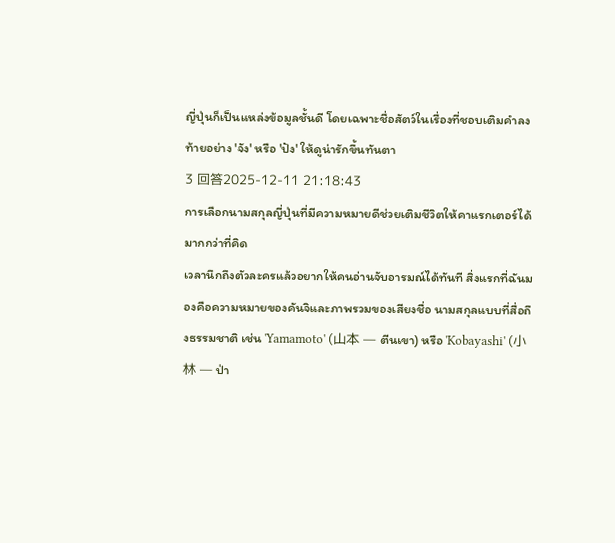ญี่ปุ่นก็เป็นแหล่งข้อมูลชั้นดี โดยเฉพาะชื่อสัตว์ในเรื่องที่ชอบเติมคำลงท้ายอย่าง 'จัง' หรือ 'ปัง' ให้ดูน่ารักขึ้นทันตา
3 回答2025-12-11 21:18:43
การเลือกนามสกุลญี่ปุ่นที่มีความหมายดีช่วยเติมชีวิตให้คาแรกเตอร์ได้มากกว่าที่คิด
เวลานึกถึงตัวละครแล้วอยากให้คนอ่านจับอารมณ์ได้ทันที สิ่งแรกที่ฉันมองคือความหมายของคันจิและภาพรวมของเสียงชื่อ นามสกุลแบบที่สื่อถึงธรรมชาติ เช่น 'Yamamoto' (山本 — ตีนเขา) หรือ 'Kobayashi' (小林 — ป่า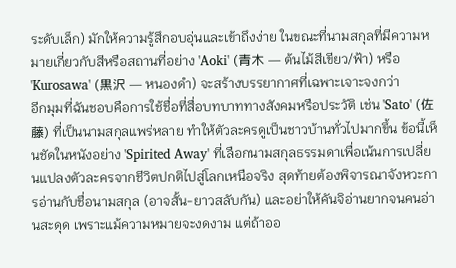ระดับเล็ก) มักให้ความรู้สึกอบอุ่นและเข้าถึงง่าย ในขณะที่นามสกุลที่มีความหมายเกี่ยวกับสีหรือสถานที่อย่าง 'Aoki' (青木 — ต้นไม้สีเขียว/ฟ้า) หรือ 'Kurosawa' (黒沢 — หนองดำ) จะสร้างบรรยากาศที่เฉพาะเจาะจงกว่า
อีกมุมที่ฉันชอบคือการใช้ชื่อที่สื่อบทบาททางสังคมหรือประวัติ เช่น 'Sato' (佐藤) ที่เป็นนามสกุลแพร่หลาย ทำให้ตัวละครดูเป็นชาวบ้านทั่วไปมากขึ้น ข้อนี้เห็นชัดในหนังอย่าง 'Spirited Away' ที่เลือกนามสกุลธรรมดาเพื่อเน้นการเปลี่ยนแปลงตัวละครจากชีวิตปกติไปสู่โลกเหนือจริง สุดท้ายต้องพิจารณาจังหวะการอ่านกับชื่อนามสกุล (อาจสั้น-ยาวสลับกัน) และอย่าให้คันจิอ่านยากจนคนอ่านสะดุด เพราะแม้ความหมายจะงดงาม แต่ถ้าออ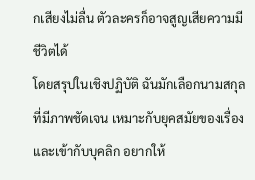กเสียงไม่ลื่น ตัวละครก็อาจสูญเสียความมีชีวิตได้
โดยสรุปในเชิงปฏิบัติ ฉันมักเลือกนามสกุลที่มีภาพชัดเจน เหมาะกับยุคสมัยของเรื่อง และเข้ากับบุคลิก อยากให้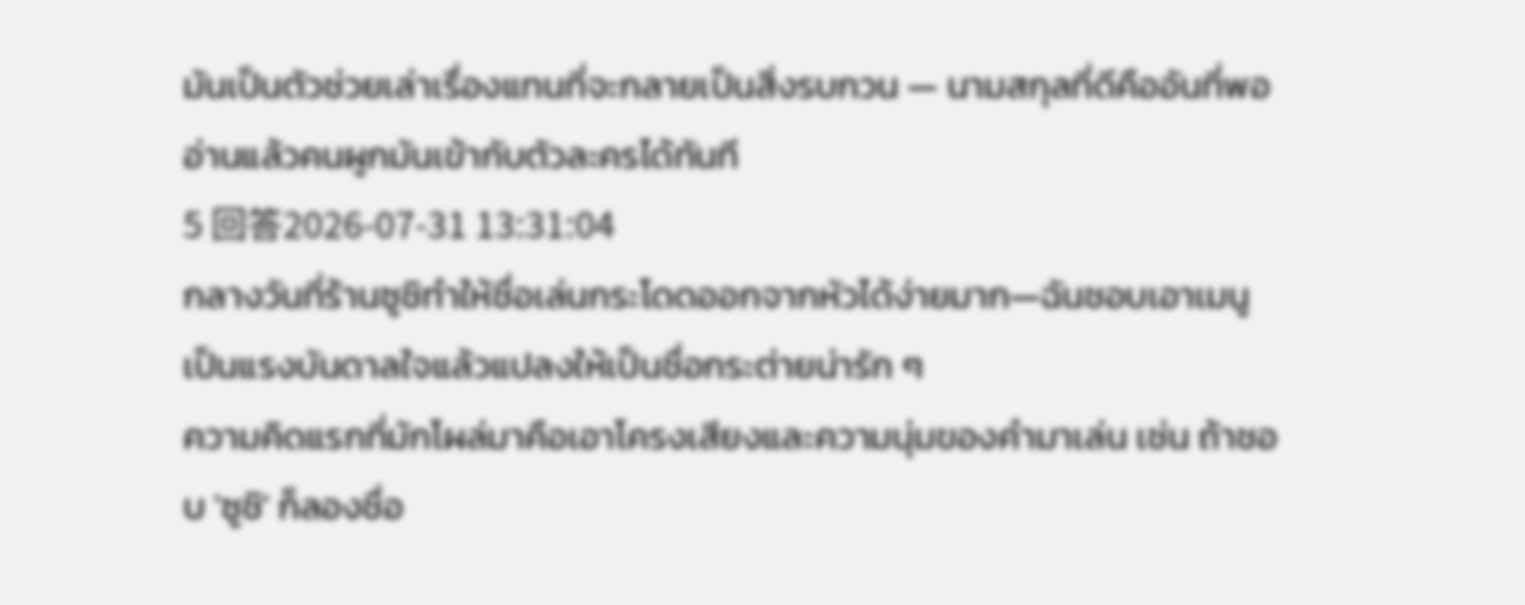มันเป็นตัวช่วยเล่าเรื่องแทนที่จะกลายเป็นสิ่งรบกวน — นามสกุลที่ดีคืออันที่พออ่านแล้วคนผูกมันเข้ากับตัวละครได้ทันที
5 回答2026-07-31 13:31:04
กลางวันที่ร้านซูชิทำให้ชื่อเล่นกระโดดออกจากหัวได้ง่ายมาก—ฉันชอบเอาเมนูเป็นแรงบันดาลใจแล้วแปลงให้เป็นชื่อกระต่ายน่ารัก ๆ
ความคิดแรกที่มักโผล่มาคือเอาโครงเสียงและความนุ่มของคำมาเล่น เช่น ถ้าชอบ 'ซูชิ' ก็ลองชื่อ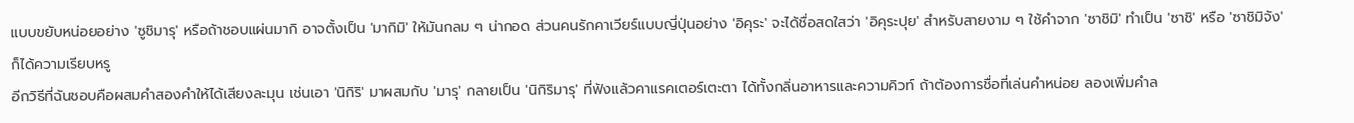แบบขยับหน่อยอย่าง 'ซูชิมารุ' หรือถ้าชอบแผ่นมากิ อาจตั้งเป็น 'มากิมิ' ให้มันกลม ๆ น่ากอด ส่วนคนรักคาเวียร์แบบญี่ปุ่นอย่าง 'อิคุระ' จะได้ชื่อสดใสว่า 'อิคุระปุย' สำหรับสายงาม ๆ ใช้คำจาก 'ซาชิมิ' ทำเป็น 'ซาชิ' หรือ 'ซาชิมิจัง' ก็ได้ความเรียบหรู
อีกวิธีที่ฉันชอบคือผสมคำสองคำให้ได้เสียงละมุน เช่นเอา 'นิกิริ' มาผสมกับ 'มารุ' กลายเป็น 'นิกิริมารุ' ที่ฟังแล้วคาแรคเตอร์เตะตา ได้ทั้งกลิ่นอาหารและความคิวท์ ถ้าต้องการชื่อที่เล่นคำหน่อย ลองเพิ่มคำล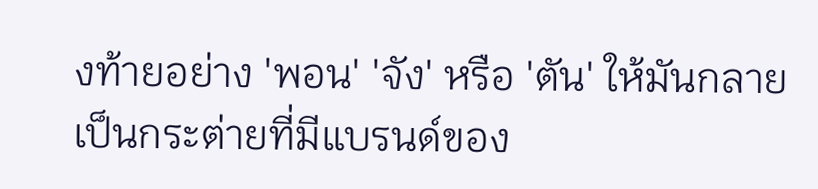งท้ายอย่าง 'พอน' 'จัง' หรือ 'ตัน' ให้มันกลายเป็นกระต่ายที่มีแบรนด์ของ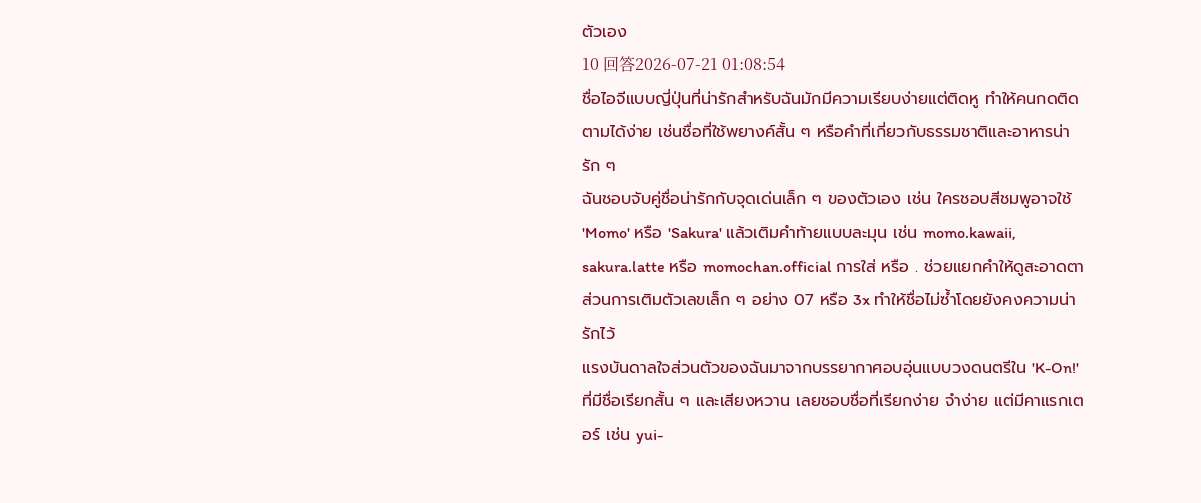ตัวเอง
10 回答2026-07-21 01:08:54
ชื่อไอจีแบบญี่ปุ่นที่น่ารักสำหรับฉันมักมีความเรียบง่ายแต่ติดหู ทำให้คนกดติดตามได้ง่าย เช่นชื่อที่ใช้พยางค์สั้น ๆ หรือคำที่เกี่ยวกับธรรมชาติและอาหารน่ารัก ๆ
ฉันชอบจับคู่ชื่อน่ารักกับจุดเด่นเล็ก ๆ ของตัวเอง เช่น ใครชอบสีชมพูอาจใช้ 'Momo' หรือ 'Sakura' แล้วเติมคำท้ายแบบละมุน เช่น momo.kawaii, sakura.latte หรือ momochan.official การใส่ หรือ . ช่วยแยกคำให้ดูสะอาดตา ส่วนการเติมตัวเลขเล็ก ๆ อย่าง 07 หรือ 3x ทำให้ชื่อไม่ซ้ำโดยยังคงความน่ารักไว้
แรงบันดาลใจส่วนตัวของฉันมาจากบรรยากาศอบอุ่นแบบวงดนตรีใน 'K-On!' ที่มีชื่อเรียกสั้น ๆ และเสียงหวาน เลยชอบชื่อที่เรียกง่าย จำง่าย แต่มีคาแรกเตอร์ เช่น yui-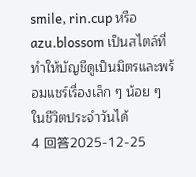smile, rin.cup หรือ azu.blossom เป็นสไตล์ที่ทำให้บัญชีดูเป็นมิตรและพร้อมแชร์เรื่องเล็ก ๆ น้อย ๆ ในชีวิตประจำวันได้
4 回答2025-12-25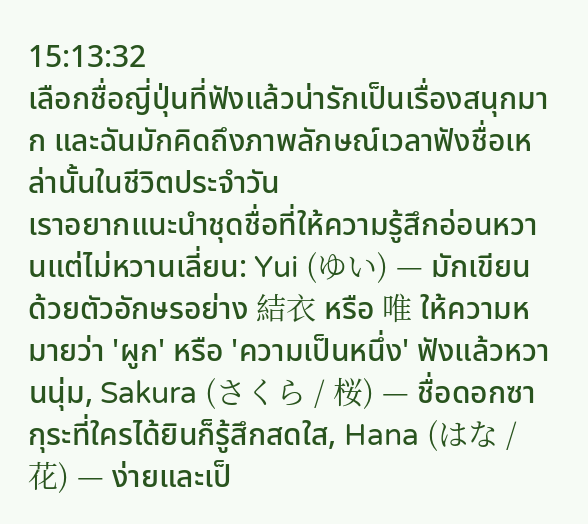15:13:32
เลือกชื่อญี่ปุ่นที่ฟังแล้วน่ารักเป็นเรื่องสนุกมาก และฉันมักคิดถึงภาพลักษณ์เวลาฟังชื่อเหล่านั้นในชีวิตประจำวัน
เราอยากแนะนำชุดชื่อที่ให้ความรู้สึกอ่อนหวานแต่ไม่หวานเลี่ยน: Yui (ゆい) — มักเขียนด้วยตัวอักษรอย่าง 結衣 หรือ 唯 ให้ความหมายว่า 'ผูก' หรือ 'ความเป็นหนึ่ง' ฟังแล้วหวานนุ่ม, Sakura (さくら / 桜) — ชื่อดอกซากุระที่ใครได้ยินก็รู้สึกสดใส, Hana (はな / 花) — ง่ายและเป็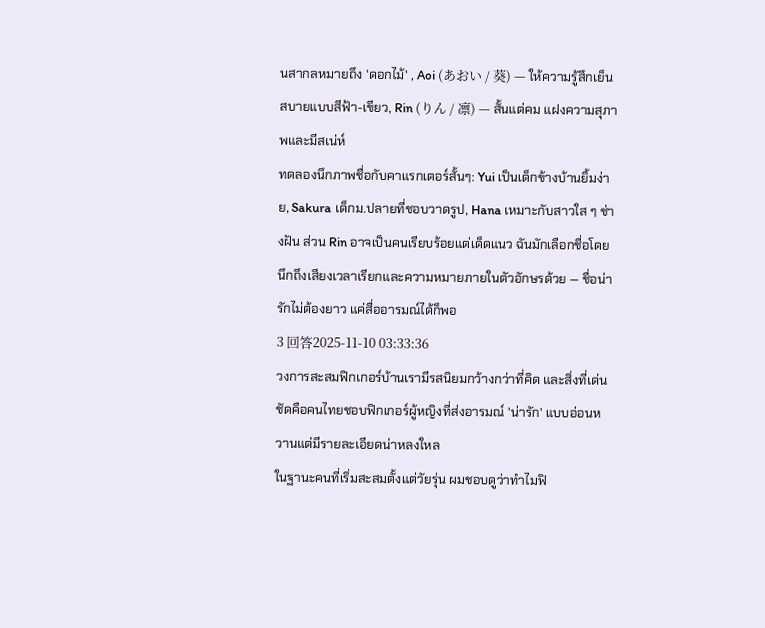นสากลหมายถึง 'ดอกไม้' , Aoi (あおい / 葵) — ให้ความรู้สึกเย็นสบายแบบสีฟ้า-เขียว, Rin (りん / 凛) — สั้นแต่คม แฝงความสุภาพและมีสเน่ห์
ทดลองนึกภาพชื่อกับคาแรกเตอร์สั้นๆ: Yui เป็นเด็กข้างบ้านยิ้มง่าย, Sakura เด็กม.ปลายที่ชอบวาดรูป, Hana เหมาะกับสาวใส ๆ ช่างฝัน ส่วน Rin อาจเป็นคนเรียบร้อยแต่เด็ดแนว ฉันมักเลือกชื่อโดยนึกถึงเสียงเวลาเรียกและความหมายภายในตัวอักษรด้วย — ชื่อน่ารักไม่ต้องยาว แค่สื่ออารมณ์ได้ก็พอ
3 回答2025-11-10 03:33:36
วงการสะสมฟิกเกอร์บ้านเรามีรสนิยมกว้างกว่าที่คิด และสิ่งที่เด่นชัดคือคนไทยชอบฟิกเกอร์ผู้หญิงที่ส่งอารมณ์ 'น่ารัก' แบบอ่อนหวานแต่มีรายละเอียดน่าหลงใหล
ในฐานะคนที่เริ่มสะสมตั้งแต่วัยรุ่น ผมชอบดูว่าทำไมฟิ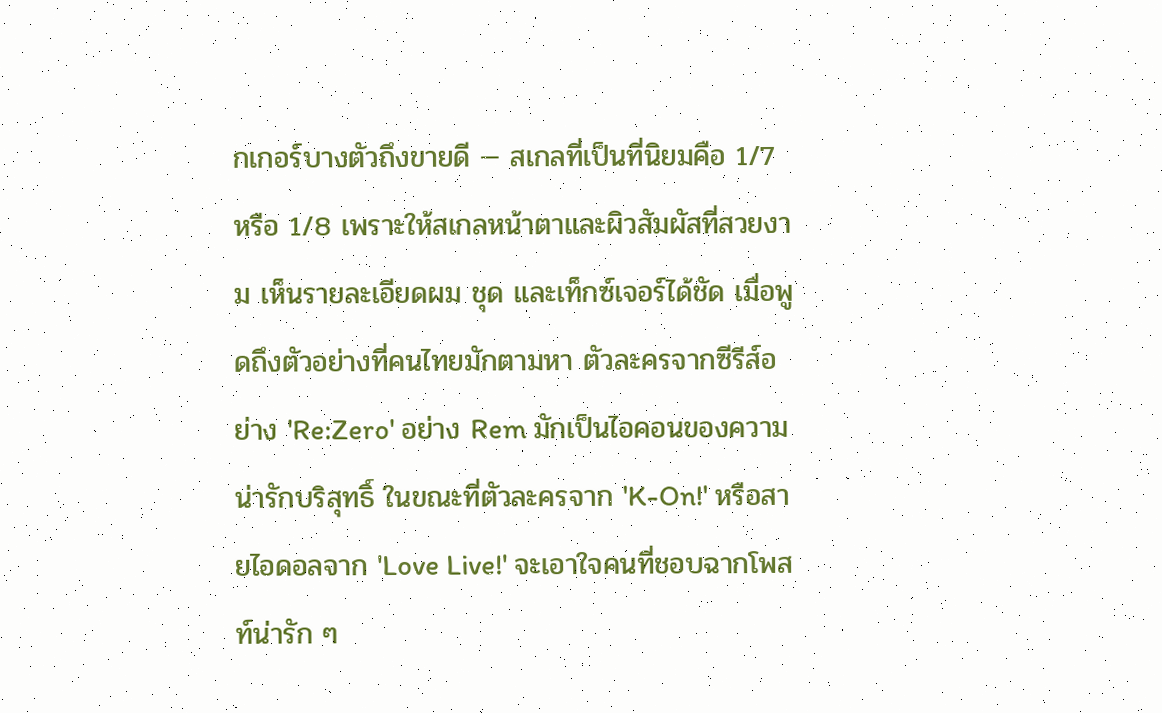กเกอร์บางตัวถึงขายดี — สเกลที่เป็นที่นิยมคือ 1/7 หรือ 1/8 เพราะให้สเกลหน้าตาและผิวสัมผัสที่สวยงาม เห็นรายละเอียดผม ชุด และเท็กซ์เจอร์ได้ชัด เมื่อพูดถึงตัวอย่างที่คนไทยมักตามหา ตัวละครจากซีรีส์อย่าง 'Re:Zero' อย่าง Rem มักเป็นไอคอนของความน่ารักบริสุทธิ์ ในขณะที่ตัวละครจาก 'K-On!' หรือสายไอดอลจาก 'Love Live!' จะเอาใจคนที่ชอบฉากโพสท์น่ารัก ๆ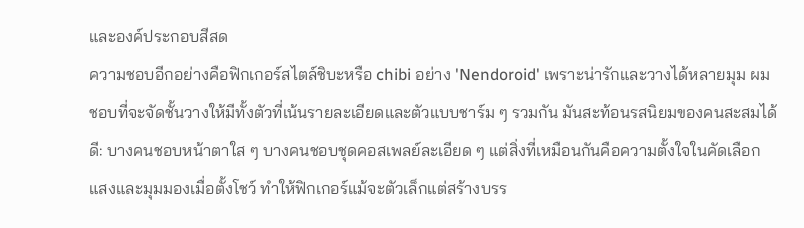และองค์ประกอบสีสด
ความชอบอีกอย่างคือฟิกเกอร์สไตล์ชิบะหรือ chibi อย่าง 'Nendoroid' เพราะน่ารักและวางได้หลายมุม ผมชอบที่จะจัดชั้นวางให้มีทั้งตัวที่เน้นรายละเอียดและตัวแบบชาร์ม ๆ รวมกัน มันสะท้อนรสนิยมของคนสะสมได้ดี: บางคนชอบหน้าตาใส ๆ บางคนชอบชุดคอสเพลย์ละเอียด ๆ แต่สิ่งที่เหมือนกันคือความตั้งใจในคัดเลือกแสงและมุมมองเมื่อตั้งโชว์ ทำให้ฟิกเกอร์แม้จะตัวเล็กแต่สร้างบรร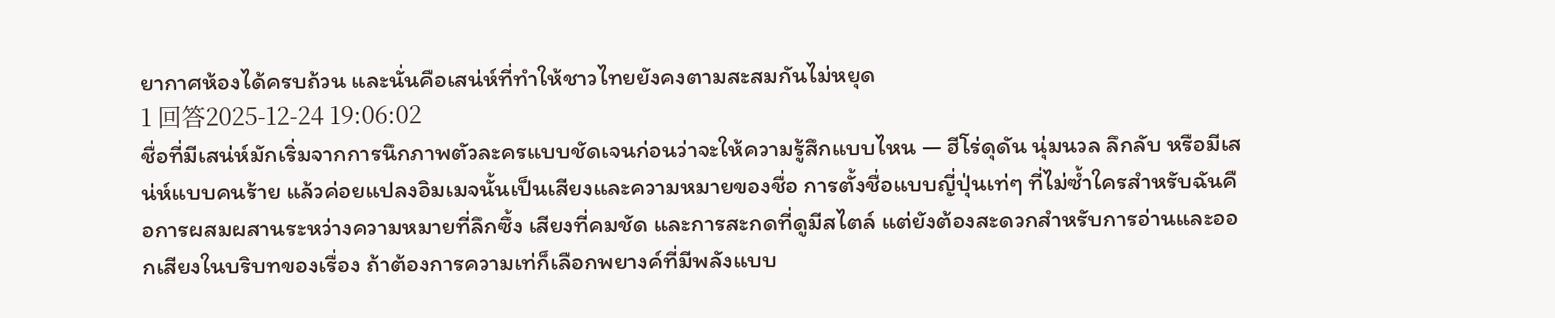ยากาศห้องได้ครบถ้วน และนั่นคือเสน่ห์ที่ทำให้ชาวไทยยังคงตามสะสมกันไม่หยุด
1 回答2025-12-24 19:06:02
ชื่อที่มีเสน่ห์มักเริ่มจากการนึกภาพตัวละครแบบชัดเจนก่อนว่าจะให้ความรู้สึกแบบไหน — ฮีโร่ดุดัน นุ่มนวล ลึกลับ หรือมีเสน่ห์แบบคนร้าย แล้วค่อยแปลงอิมเมจนั้นเป็นเสียงและความหมายของชื่อ การตั้งชื่อแบบญี่ปุ่นเท่ๆ ที่ไม่ซ้ำใครสำหรับฉันคือการผสมผสานระหว่างความหมายที่ลึกซึ้ง เสียงที่คมชัด และการสะกดที่ดูมีสไตล์ แต่ยังต้องสะดวกสำหรับการอ่านและออกเสียงในบริบทของเรื่อง ถ้าต้องการความเท่ก็เลือกพยางค์ที่มีพลังแบบ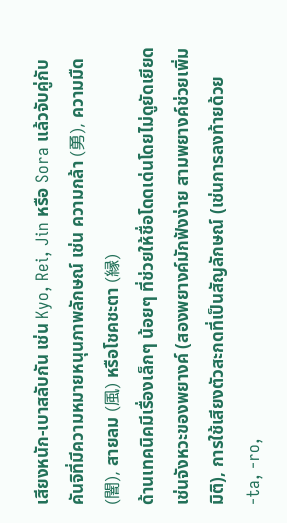เสียงหนัก-เบาสลับกัน เช่น Kyo, Rei, Jin หรือ Sora แล้วจับคู่กับคันจิที่มีความหมายหนุนภาพลักษณ์ เช่น ความกล้า (勇), ความมืด (闇), สายลม (風) หรือโชคชะตา (縁)
ด้านเทคนิคมีเรื่องเล็กๆ น้อยๆ ที่ช่วยให้ชื่อโดดเด่นโดยไม่ดูยัดเยียด เช่นจังหวะของพยางค์ (สองพยางค์มักฟังง่าย สามพยางค์ช่วยเพิ่มมิติ), การใช้เสียงตัวสะกดที่เป็นสัญลักษณ์ (เช่นการลงท้ายด้วย -ta, -ro,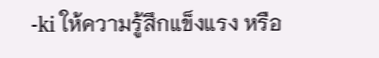-ki ให้ความรู้สึกแข็งแรง หรือ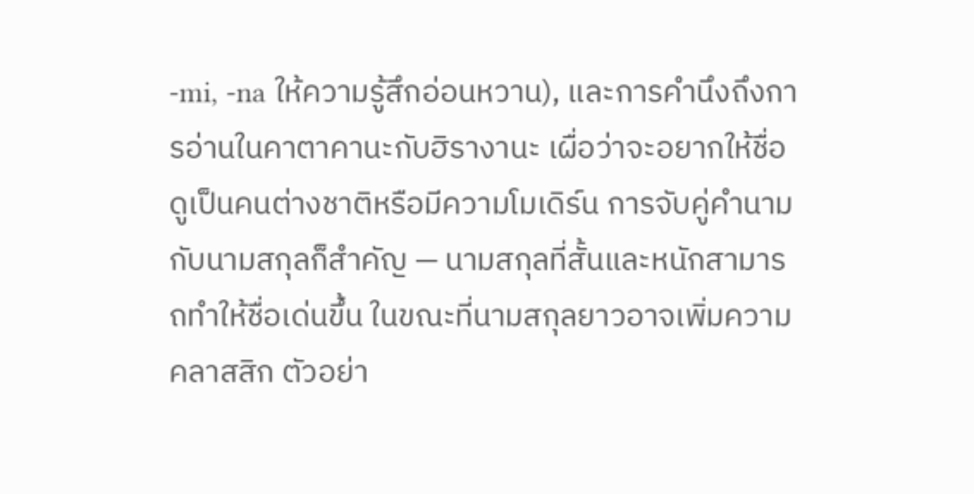-mi, -na ให้ความรู้สึกอ่อนหวาน), และการคำนึงถึงการอ่านในคาตาคานะกับฮิรางานะ เผื่อว่าจะอยากให้ชื่อดูเป็นคนต่างชาติหรือมีความโมเดิร์น การจับคู่คำนามกับนามสกุลก็สำคัญ — นามสกุลที่สั้นและหนักสามารถทำให้ชื่อเด่นขึ้น ในขณะที่นามสกุลยาวอาจเพิ่มความคลาสสิก ตัวอย่า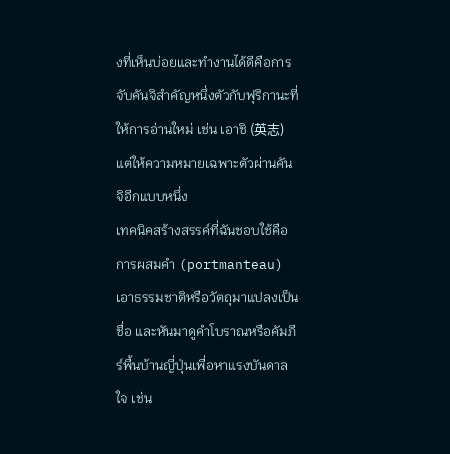งที่เห็นบ่อยและทำงานได้ดีคือการจับคันจิสำคัญหนึ่งตัวกับฟุริกานะที่ให้การอ่านใหม่ เช่น เอาชิ (英志) แต่ให้ความหมายเฉพาะตัวผ่านคันจิอีกแบบหนึ่ง
เทคนิคสร้างสรรค์ที่ฉันชอบใช้คือการผสมคำ (portmanteau) เอาธรรมชาติหรือวัตถุมาแปลงเป็นชื่อ และหันมาดูคำโบราณหรือคัมภีร์พื้นบ้านญี่ปุ่นเพื่อหาแรงบันดาลใจ เช่น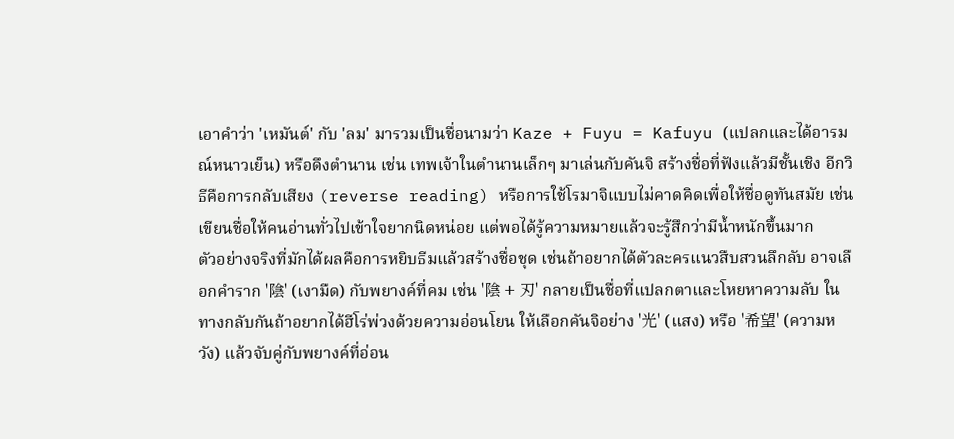เอาคำว่า 'เหมันต์' กับ 'ลม' มารวมเป็นชื่อนามว่า Kaze + Fuyu = Kafuyu (แปลกและได้อารมณ์หนาวเย็น) หรือดึงตำนาน เช่น เทพเจ้าในตำนานเล็กๆ มาเล่นกับคันจิ สร้างชื่อที่ฟังแล้วมีชั้นเชิง อีกวิธีคือการกลับเสียง (reverse reading) หรือการใช้โรมาจิแบบไม่คาดคิดเพื่อให้ชื่อดูทันสมัย เช่นเขียนชื่อให้คนอ่านทั่วไปเข้าใจยากนิดหน่อย แต่พอได้รู้ความหมายแล้วจะรู้สึกว่ามีน้ำหนักขึ้นมาก
ตัวอย่างจริงที่มักได้ผลคือการหยิบธีมแล้วสร้างชื่อชุด เช่นถ้าอยากได้ตัวละครแนวสืบสวนลึกลับ อาจเลือกคำราก '陰' (เงามืด) กับพยางค์ที่คม เช่น '陰 + 刃' กลายเป็นชื่อที่แปลกตาและโหยหาความลับ ในทางกลับกันถ้าอยากได้ฮีโร่พ่วงด้วยความอ่อนโยน ให้เลือกคันจิอย่าง '光' (แสง) หรือ '希望' (ความหวัง) แล้วจับคู่กับพยางค์ที่อ่อน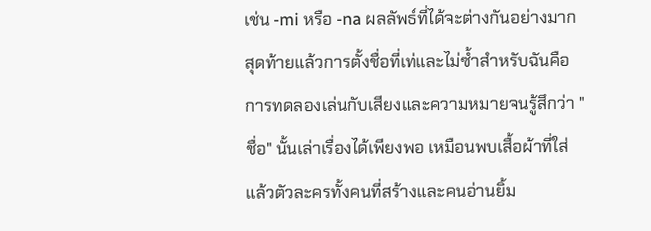เช่น -mi หรือ -na ผลลัพธ์ที่ได้จะต่างกันอย่างมาก สุดท้ายแล้วการตั้งชื่อที่เท่และไม่ซ้ำสำหรับฉันคือการทดลองเล่นกับเสียงและความหมายจนรู้สึกว่า "ชื่อ" นั้นเล่าเรื่องได้เพียงพอ เหมือนพบเสื้อผ้าที่ใส่แล้วตัวละครทั้งคนที่สร้างและคนอ่านยิ้ม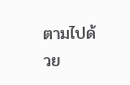ตามไปด้วย